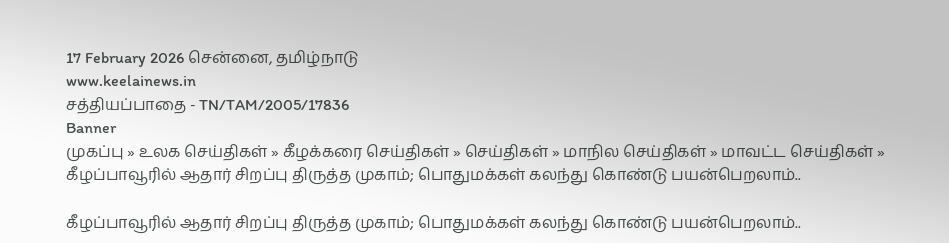17 February 2026 சென்னை, தமிழ்நாடு
www.keelainews.in
சத்தியப்பாதை - TN/TAM/2005/17836
Banner
முகப்பு » உலக செய்திகள் » கீழக்கரை செய்திகள் » செய்திகள் » மாநில செய்திகள் » மாவட்ட செய்திகள் » கீழப்பாவூரில் ஆதார் சிறப்பு திருத்த முகாம்; பொதுமக்கள் கலந்து கொண்டு பயன்பெறலாம்..

கீழப்பாவூரில் ஆதார் சிறப்பு திருத்த முகாம்; பொதுமக்கள் கலந்து கொண்டு பயன்பெறலாம்..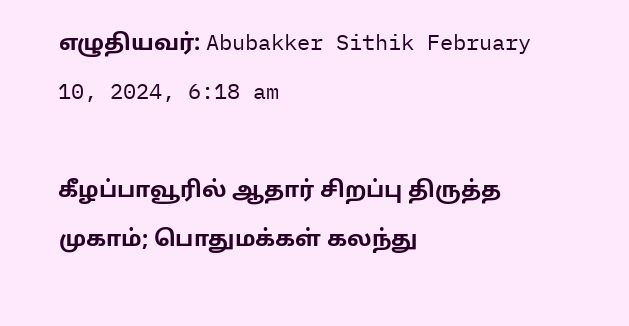எழுதியவர்: Abubakker Sithik February 10, 2024, 6:18 am

கீழப்பாவூரில் ஆதார் சிறப்பு திருத்த முகாம்; பொதுமக்கள் கலந்து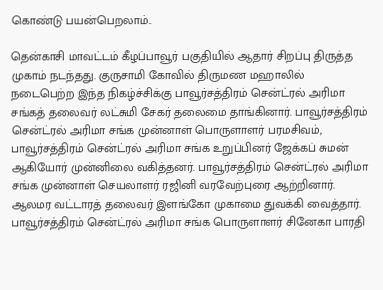கொண்டு பயன்பெறலாம்..

தென்காசி மாவட்டம் கீழப்பாவூர் பகுதியில் ஆதார் சிறப்பு திருத்த முகாம் நடந்தது. குருசாமி கோவில் திருமண மஹாலில் நடைபெற்ற இந்த நிகழ்ச்சிக்கு பாவூர்சத்திரம் சென்ட்ரல் அரிமா சங்கத் தலைவர் லட்சுமி சேகர் தலைமை தாங்கினார். பாவூர்சத்திரம் சென்ட்ரல் அரிமா சங்க முன்னாள் பொருளாளர் பரமசிவம், பாவூர்சத்திரம் சென்ட்ரல் அரிமா சங்க உறுப்பினர் ஜேக்கப் சுமன் ஆகியோர் முன்னிலை வகித்தனர். பாவூர்சத்திரம் சென்ட்ரல் அரிமா சங்க முன்னாள் செயலாளர் ரஜினி வரவேற்புரை ஆற்றினார். ஆலமர வட்டாரத் தலைவர் இளங்கோ முகாமை துவக்கி வைத்தார். பாவூர்சத்திரம் சென்ட்ரல் அரிமா சங்க பொருளாளர் சினேகா பாரதி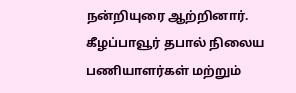நன்றியுரை ஆற்றினார். கீழப்பாவூர் தபால் நிலைய பணியாளர்கள் மற்றும்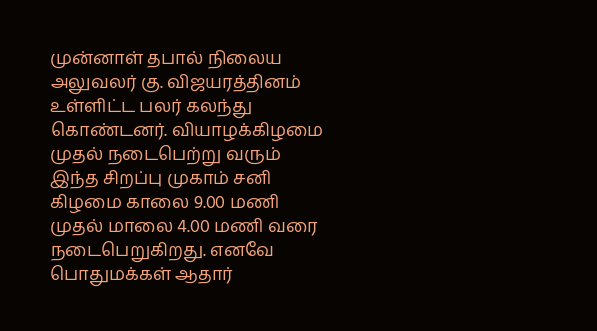முன்னாள் தபால் நிலைய அலுவலர் கு. விஜயரத்தினம் உள்ளிட்ட பலர் கலந்து கொண்டனர். வியாழக்கிழமை முதல் நடைபெற்று வரும் இந்த சிறப்பு முகாம் சனி கிழமை காலை 9.00 மணி முதல் மாலை 4.00 மணி வரை நடைபெறுகிறது. எனவே பொதுமக்கள் ஆதார்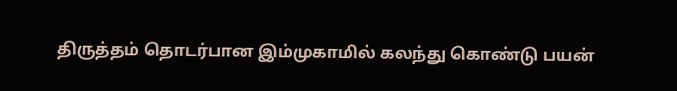திருத்தம் தொடர்பான இம்முகாமில் கலந்து கொண்டு பயன்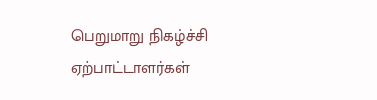பெறுமாறு நிகழ்ச்சி ஏற்பாட்டாளர்கள்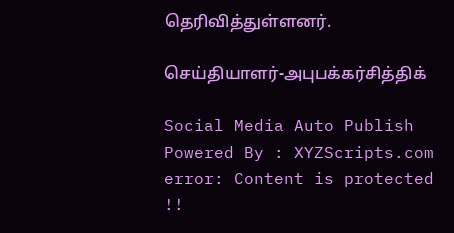தெரிவித்துள்ளனர்.

செய்தியாளர்-அபுபக்கர்சித்திக்

Social Media Auto Publish Powered By : XYZScripts.com
error: Content is protected !!